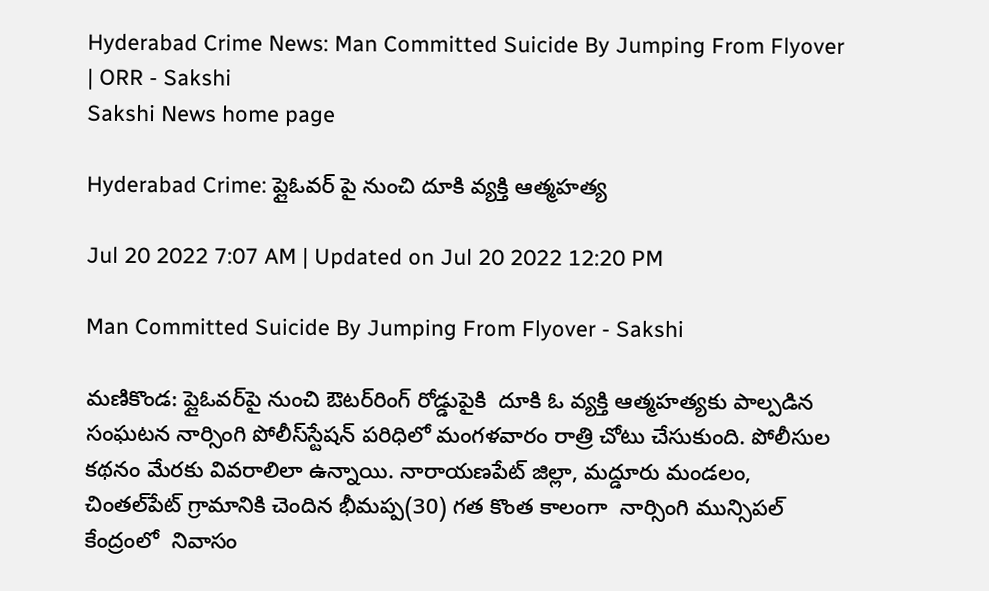Hyderabad Crime News: Man Committed Suicide By Jumping From Flyover | ORR - Sakshi
Sakshi News home page

Hyderabad Crime: ప్లైఓవర్‌ పై నుంచి దూకి వ్యక్తి ఆత్మహత్య

Jul 20 2022 7:07 AM | Updated on Jul 20 2022 12:20 PM

Man Committed Suicide By Jumping From Flyover - Sakshi

మణికొండ: ప్లైఓవర్‌పై నుంచి ఔటర్‌రింగ్‌ రోడ్డుపైకి  దూకి ఓ వ్యక్తి ఆత్మహత్యకు పాల్పడిన సంఘటన నార్సింగి పోలీస్‌స్టేషన్‌ పరిధిలో మంగళవారం రాత్రి చోటు చేసుకుంది. పోలీసుల కథనం మేరకు వివరాలిలా ఉన్నాయి. నారాయణపేట్‌ జిల్లా, మద్డూరు మండలం, చింతల్‌పేట్‌ గ్రామానికి చెందిన భీమప్ప(30) గత కొంత కాలంగా  నార్సింగి మున్సిపల్‌ కేంద్రంలో  నివాసం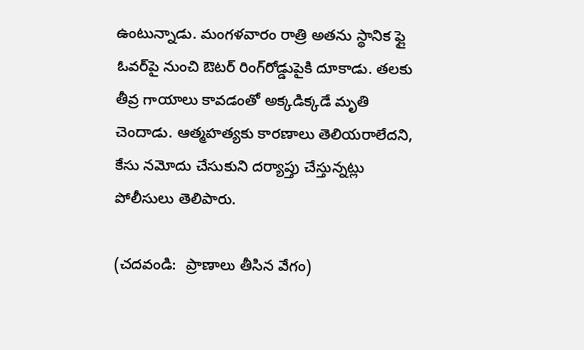ఉంటున్నాడు. మంగళవారం రాత్రి అతను స్థానిక ఫ్లై ఓవర్‌పై నుంచి ఔటర్‌ రింగ్‌రోడ్డుపైకి దూకాడు. తలకు  తీవ్ర గాయాలు కావడంతో అక్కడిక్కడే మృతి చెందాడు. ఆత్మహత్యకు కారణాలు తెలియరాలేదని, కేసు నమోదు చేసుకుని దర్యాప్తు చేస్తున్నట్లు పోలీసులు తెలిపారు.

(చదవండి:  ప్రాణాలు తీసిన వేగం)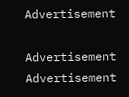Advertisement

Advertisement
Advertisement